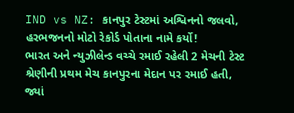IND vs NZ: કાનપુર ટેસ્ટમાં અશ્વિનનો જલવો, હરભજનનો મોટો રેકોર્ડ પોતાના નામે કર્યો!
ભારત અને ન્યુઝીલેન્ડ વચ્ચે રમાઈ રહેલી 2 મેચની ટેસ્ટ શ્રેણીની પ્રથમ મેચ કાનપુરના મેદાન પર રમાઈ હતી, જ્યાં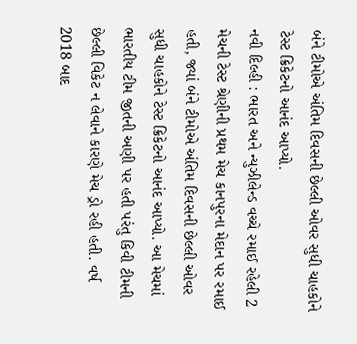બંને ટીમોએ અંતિમ દિવસની છેલ્લી ઓવર સુધી ચાહકોને ટેસ્ટ ક્રિકેટનો આનંદ આપ્યો.
નવી દિલ્હી : ભારત અને ન્યુઝીલેન્ડ વચ્ચે રમાઈ રહેલી 2 મેચની ટેસ્ટ શ્રેણીની પ્રથમ મેચ કાનપુરના મેદાન પર રમાઈ હતી, જ્યાં બંને ટીમોએ અંતિમ દિવસની છેલ્લી ઓવર સુધી ચાહકોને ટેસ્ટ ક્રિકેટનો આનંદ આપ્યો. આ મેચમાં ભારતીય ટીમ જીતની અણી પર હતી પરંતુ કિવી ટીમની છેલ્લી વિકેટ ન લેવાને કારણે મેચ ડ્રો રહી હતી. વર્ષ 2018 બાદ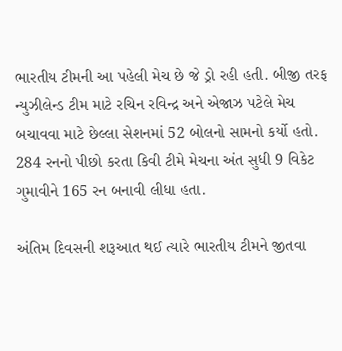ભારતીય ટીમની આ પહેલી મેચ છે જે ડ્રો રહી હતી. બીજી તરફ ન્યુઝીલેન્ડ ટીમ માટે રચિન રવિન્દ્ર અને એજાઝ પટેલે મેચ બચાવવા માટે છેલ્લા સેશનમાં 52 બોલનો સામનો કર્યો હતો. 284 રનનો પીછો કરતા કિવી ટીમે મેચના અંત સુધી 9 વિકેટ ગુમાવીને 165 રન બનાવી લીધા હતા.

અંતિમ દિવસની શરૂઆત થઈ ત્યારે ભારતીય ટીમને જીતવા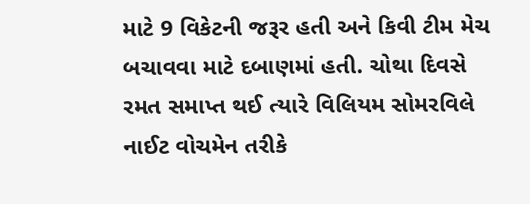માટે 9 વિકેટની જરૂર હતી અને કિવી ટીમ મેચ બચાવવા માટે દબાણમાં હતી. ચોથા દિવસે રમત સમાપ્ત થઈ ત્યારે વિલિયમ સોમરવિલે નાઈટ વોચમેન તરીકે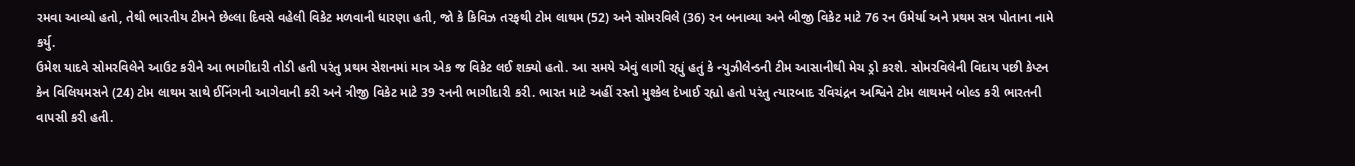રમવા આવ્યો હતો, તેથી ભારતીય ટીમને છેલ્લા દિવસે વહેલી વિકેટ મળવાની ધારણા હતી, જો કે કિવિઝ તરફથી ટોમ લાથમ (52) અને સોમરવિલે (36) રન બનાવ્યા અને બીજી વિકેટ માટે 76 રન ઉમેર્યા અને પ્રથમ સત્ર પોતાના નામે કર્યુ.
ઉમેશ યાદવે સોમરવિલેને આઉટ કરીને આ ભાગીદારી તોડી હતી પરંતુ પ્રથમ સેશનમાં માત્ર એક જ વિકેટ લઈ શક્યો હતો. આ સમયે એવું લાગી રહ્યું હતું કે ન્યુઝીલેન્ડની ટીમ આસાનીથી મેચ ડ્રો કરશે. સોમરવિલેની વિદાય પછી કેપ્ટન કેન વિલિયમસને (24) ટોમ લાથમ સાથે ઈનિંગની આગેવાની કરી અને ત્રીજી વિકેટ માટે 39 રનની ભાગીદારી કરી. ભારત માટે અહીં રસ્તો મુશ્કેલ દેખાઈ રહ્યો હતો પરંતુ ત્યારબાદ રવિચંદ્રન અશ્વિને ટોમ લાથમને બોલ્ડ કરી ભારતની વાપસી કરી હતી.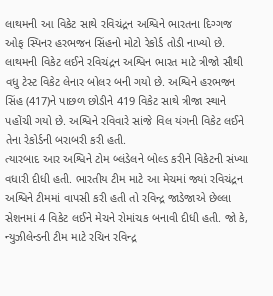લાથમની આ વિકેટ સાથે રવિચંદ્રન અશ્વિને ભારતના દિગ્ગજ ઓફ સ્પિનર હરભજન સિંહનો મોટો રેકોર્ડ તોડી નાખ્યો છે. લાથમની વિકેટ લઈને રવિચંદ્રન અશ્વિન ભારત માટે ત્રીજો સૌથી વધુ ટેસ્ટ વિકેટ લેનાર બોલર બની ગયો છે. અશ્વિને હરભજન સિંહ (417)ને પાછળ છોડીને 419 વિકેટ સાથે ત્રીજા સ્થાને પહોંચી ગયો છે. અશ્વિને રવિવારે સાંજે વિલ યંગની વિકેટ લઈને તેના રેકોર્ડની બરાબરી કરી હતી.
ત્યારબાદ આર અશ્વિને ટોમ બ્લંડેલને બોલ્ડ કરીને વિકેટની સંખ્યા વધારી દીધી હતી. ભારતીય ટીમ માટે આ મેચમાં જ્યાં રવિચંદ્રન અશ્વિને ટીમમાં વાપસી કરી હતી તો રવિન્દ્ર જાડેજાએ છેલ્લા સેશનમાં 4 વિકેટ લઈને મેચને રોમાંચક બનાવી દીધી હતી. જો કે, ન્યુઝીલેન્ડની ટીમ માટે રચિન રવિન્દ્ર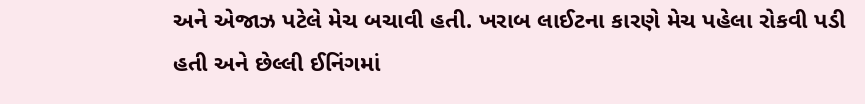અને એજાઝ પટેલે મેચ બચાવી હતી. ખરાબ લાઈટના કારણે મેચ પહેલા રોકવી પડી હતી અને છેલ્લી ઈનિંગમાં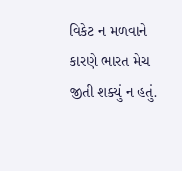વિકેટ ન મળવાને કારણે ભારત મેચ જીતી શક્યું ન હતું.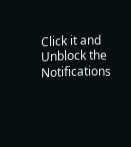Click it and Unblock the Notifications